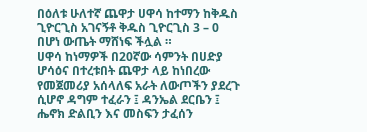በዕለቱ ሁለተኛ ጨዋታ ሀዋሳ ከተማን ከቅዱስ ጊዮርጊስ አገናኝቶ ቅዱስ ጊዮርጊስ 3 – 0 በሆነ ውጤት ማሸነፍ ችሏል ።
ሀዋሳ ከነማዎች በ20ኛው ሳምንት በሀድያ ሆሳዕና በተረቱበት ጨዋታ ላይ ከነበረው የመጀመሪያ አሰላለፍ አራት ለውጦችን ያደረጉ ሲሆኖ ዳግም ተፈራን ፤ ዳንኤል ደርቤን ፤ ሔኖክ ድልቢን እና መስፍን ታፈሰን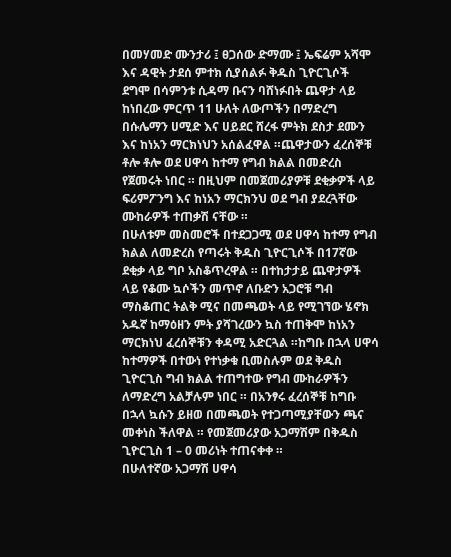በመሃመድ ሙንታሪ ፤ ፀጋሰው ድማሙ ፤ ኤፍሬም አሻሞ እና ዳዊት ታደሰ ምተክ ሲያሰልፉ ቅዱስ ጊዮርጊሶች ደግሞ በሳምንቱ ሲዳማ ቡናን ባሸነፉበት ጨዋታ ላይ ከነበረው ምርጥ 11 ሁለት ለውጦችን በማድረግ በሱሌማን ሀሚድ እና ሀይደር ሸረፋ ምትክ ደስታ ደሙን እና ከነአን ማርክነህን አሰልፈዋል ።ጨዋታውን ፈረሰኞቹ ቶሎ ቶሎ ወደ ሀዋሳ ከተማ የግብ ክልል በመድረስ የጀመሩት ነበር ። በዚህም በመጀመሪያዎቹ ደቂቃዎች ላይ ፍሪምፖንግ እና ከነአን ማርክንህ ወደ ግብ ያደረጓቸው ሙከራዎች ተጠቃሽ ናቸው ።
በሁለቱም መስመሮች በተደጋጋሚ ወደ ሀዋሳ ከተማ የግብ ክልል ለመድረስ የጣሩት ቅዱስ ጊዮርጊሶች በ17ኛው ደቂቃ ላይ ግቦ አስቆጥረዋል ። በተከታታይ ጨዋታዎች ላይ የቆሙ ኳሶችን መጥኖ ለቡድን አጋሮቹ ግብ ማስቆጠር ትልቅ ሚና በመጫወት ላይ የሚገኘው ሄኖክ አዱኛ ከማዕዘን ምት ያሻገረውን ኳስ ተጠቅሞ ከነአን ማርክነህ ፈረሰኞቹን ቀዳሚ አድርጓል ።ከግቡ በኋላ ሀዋሳ ከተማዎች በተውነ የተነቃቁ ቢመስሉም ወደ ቅዱስ ጊዮርጊስ ግብ ክልል ተጠግተው የግብ ሙከራዎችን ለማድረግ አልቻሉም ነበር ። በአንፃሩ ፈረሰኞቹ ከግቡ በኋላ ኳሱን ይዘወ በመጫወት የተጋጣሚያቸውን ጫና መቀነስ ችለዋል ። የመጀመሪያው አጋማሽም በቅዱስ ጊዮርጊስ 1 – 0 መሪነት ተጠናቀቀ ።
በሁለተኛው አጋማሽ ሀዋሳ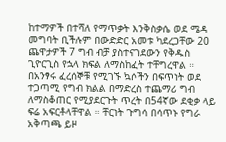ከተማዎች በተሻለ የማጥቃት እንቅስቃሴ ወደ ሜዳ መግባት ቢችሉም በውድድር አመቱ ካደረጋቸው 20 ጨዋታዎች 7 ግብ ብቻ ያስተናገደውን የቅዱስ ጊዮርጊስ የኋላ ክፍል ለማስከፈት ተቸግረዋል ። በአንፃሩ ፈረሰኞቹ የሚገኙ ኳሶችን በፍጥነት ወደ ተጋጣሚ የግብ ክልል በማድረስ ተጨማሪ ግብ ለማስቆጠር የሚያደርጉት ጥረት በ54ኛው ደቂቃ ላይ ፍሬ አፍርቶላቸዋል ። ቸርነት ጉግሳ በሳጥኑ የግራ አቅጣጫ ይዞ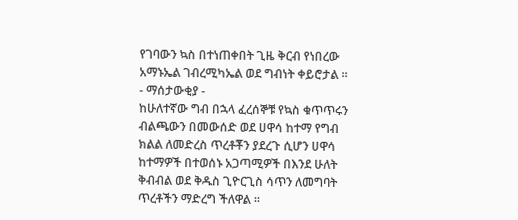የገባውን ኳስ በተነጠቀበት ጊዜ ቅርብ የነበረው አማኑኤል ገብረሚካኤል ወደ ግብነት ቀይሮታል ።
- ማሰታውቂያ -
ከሁለተኛው ግብ በኋላ ፈረሰኞቹ የኳስ ቁጥጥሩን ብልጫውን በመውሰድ ወደ ሀዋሳ ከተማ የግብ ክልል ለመድረስ ጥረቶቾን ያደረጉ ሲሆን ሀዋሳ ከተማዎች በተወሰኑ አጋጣሚዎች በእንደ ሁለት ቅብብል ወደ ቅዱስ ጊዮርጊስ ሳጥን ለመግባት ጥረቶችን ማድረግ ችለዋል ።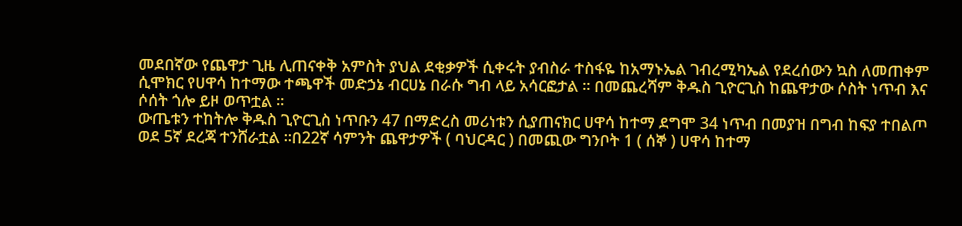መደበኛው የጨዋታ ጊዜ ሊጠናቀቅ አምስት ያህል ደቂቃዎች ሲቀሩት ያብስራ ተስፋዬ ከአማኑኤል ገብረሚካኤል የደረሰውን ኳስ ለመጠቀም ሲሞክር የሀዋሳ ከተማው ተጫዋች መድኃኔ ብርሀኔ በራሱ ግብ ላይ አሳርፎታል ። በመጨረሻም ቅዱስ ጊዮርጊስ ከጨዋታው ሶስት ነጥብ እና ሶሰት ጎሎ ይዞ ወጥቷል ።
ውጤቱን ተከትሎ ቅዱስ ጊዮርጊስ ነጥቡን 47 በማድረስ መሪነቱን ሲያጠናክር ሀዋሳ ከተማ ደግሞ 34 ነጥብ በመያዝ በግብ ከፍያ ተበልጦ ወደ 5ኛ ደረጃ ተንሸራቷል ።በ22ኛ ሳምንት ጨዋታዎች ( ባህርዳር ) በመጪው ግንቦት 1 ( ሰኞ ) ሀዋሳ ከተማ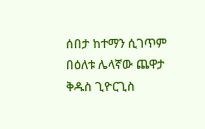ሰበታ ከተማን ሲገጥም በዕለቱ ሌላኛው ጨዋታ ቅዱስ ጊዮርጊስ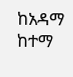ከአዳማ ከተማ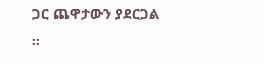ጋር ጨዋታውን ያደርጋል ።